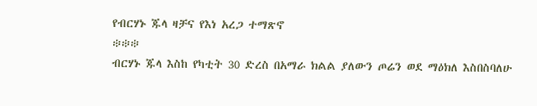የብርሃኑ ጁላ ዛቻና የእነ አረጋ ተማጽኖ
፨፨፨
ብርሃኑ ጁላ እስከ የካቲት 30 ድረስ በአማራ ክልል ያለውን ጦሬን ወደ ማዕክለ እስበስባለሁ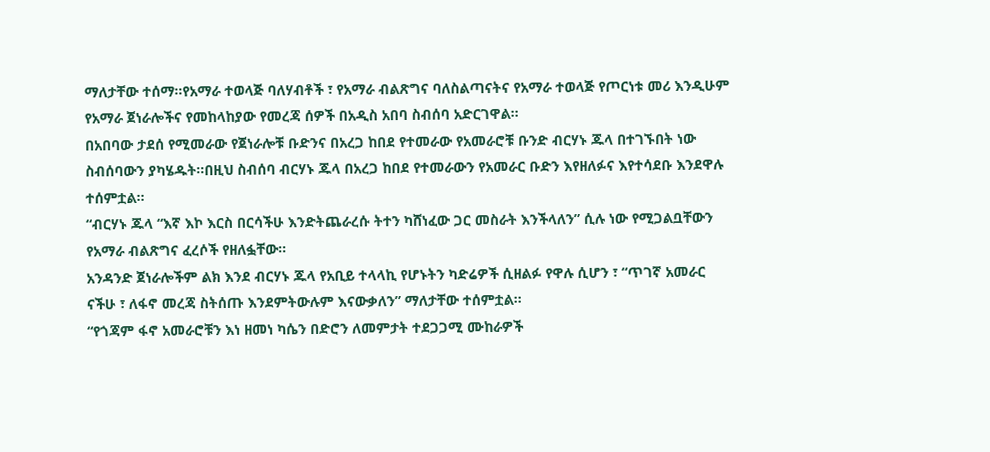ማለታቸው ተሰማ።የአማራ ተወላጅ ባለሃብቶች ፣ የአማራ ብልጽግና ባለስልጣናትና የአማራ ተወላጅ የጦርነቱ መሪ እንዲሁም የአማራ ጀነራሎችና የመከላከያው የመረጃ ሰዎች በአዲስ አበባ ስብሰባ አድርገዋል፡፡
በአበባው ታደሰ የሚመራው የጀነራሎቹ ቡድንና በአረጋ ከበደ የተመራው የአመራሮቹ ቡንድ ብርሃኑ ጁላ በተገኙበት ነው ስብሰባውን ያካሄዱት፡፡በዚህ ስብሰባ ብርሃኑ ጁላ በአረጋ ከበደ የተመራውን የአመራር ቡድን እየዘለፉና እየተሳደቡ እንደዋሉ ተሰምቷል፡፡
“ብርሃኑ ጁላ “እኛ እኮ እርስ በርሳችሁ እንድትጨራረሱ ትተን ካሸነፈው ጋር መስራት እንችላለን” ሲሉ ነው የሚጋልቧቸውን የአማራ ብልጽግና ፈረሶች የዘለፏቸው፡፡
አንዳንድ ጀነራሎችም ልክ እንደ ብርሃኑ ጁላ የአቢይ ተላላኪ የሆኑትን ካድሬዎች ሲዘልፉ የዋሉ ሲሆን ፣ “ጥገኛ አመራር ናችሁ ፣ ለፋኖ መረጃ ስትሰጡ እንደምትውሉም እናውቃለን” ማለታቸው ተሰምቷል፡፡
“የጎጃም ፋኖ አመራሮቹን እነ ዘመነ ካሴን በድሮን ለመምታት ተደጋጋሚ ሙከራዎች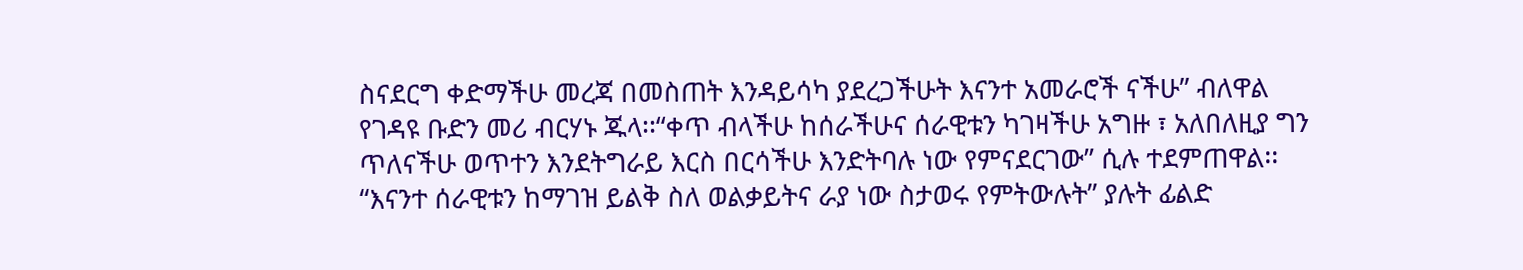ስናደርግ ቀድማችሁ መረጃ በመስጠት እንዳይሳካ ያደረጋችሁት እናንተ አመራሮች ናችሁ” ብለዋል የገዳዩ ቡድን መሪ ብርሃኑ ጁላ፡፡“ቀጥ ብላችሁ ከሰራችሁና ሰራዊቱን ካገዛችሁ አግዙ ፣ አለበለዚያ ግን ጥለናችሁ ወጥተን እንደትግራይ እርስ በርሳችሁ እንድትባሉ ነው የምናደርገው” ሲሉ ተደምጠዋል፡፡
“እናንተ ሰራዊቱን ከማገዝ ይልቅ ስለ ወልቃይትና ራያ ነው ስታወሩ የምትውሉት” ያሉት ፊልድ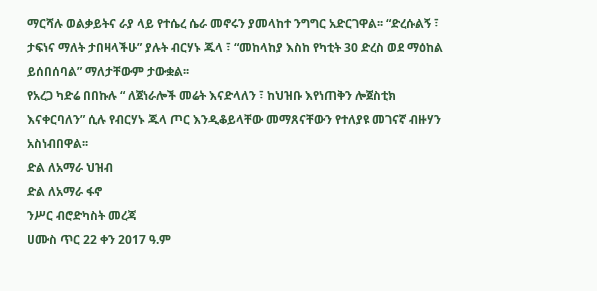ማርሻሉ ወልቃይትና ራያ ላይ የተሴረ ሴራ መኖሩን ያመላከተ ንግግር አድርገዋል፡፡ “ድረሱልኝ ፣ ታፍነና ማለት ታበዛላችሁ” ያሉት ብርሃኑ ጁላ ፣ “መከላከያ እስከ የካቲት 30 ድረስ ወደ ማዕከል ይሰበሰባል” ማለታቸውም ታውቋል፡፡
የአረጋ ካድሬ በበኩሉ “ ለጀነራሎች መሬት እናድላለን ፣ ከህዝቡ እየነጠቅን ሎጀስቲክ እናቀርባለን” ሲሉ የብርሃኑ ጁላ ጦር እንዲቆይላቸው መማጸናቸውን የተለያዩ መገናኛ ብዙሃን አስነብበዋል፡፡
ድል ለአማራ ህዝብ
ድል ለአማራ ፋኖ
ንሥር ብሮድካስት መረጃ
ሀሙስ ጥር 22 ቀን 2017 ዓ.ም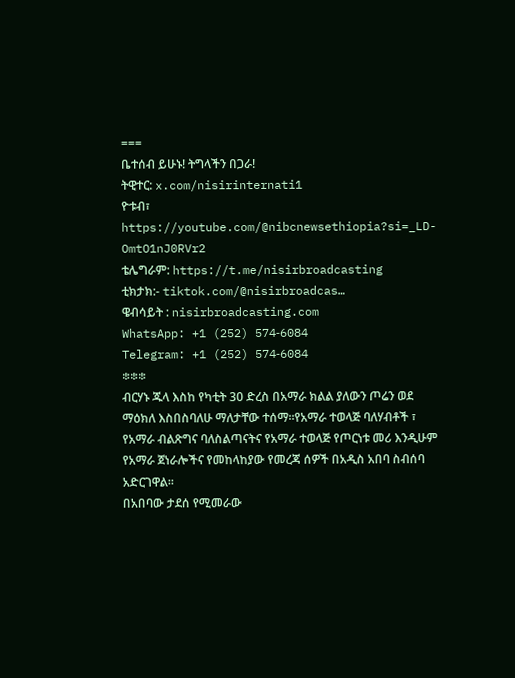===
ቤተሰብ ይሁኑ! ትግላችን በጋራ!
ትዊተር: x.com/nisirinternati1
ዮቱብ፣ https://youtube.com/@nibcnewsethiopia?si=_LD-OmtO1nJ0RVr2
ቴሌግራም: https://t.me/nisirbroadcasting
ቲክታክ:- tiktok.com/@nisirbroadcas…
ዌብሳይት : nisirbroadcasting.com
WhatsApp: +1 (252) 574‑6084
Telegram: +1 (252) 574‑6084
፨፨፨
ብርሃኑ ጁላ እስከ የካቲት 30 ድረስ በአማራ ክልል ያለውን ጦሬን ወደ ማዕክለ እስበስባለሁ ማለታቸው ተሰማ።የአማራ ተወላጅ ባለሃብቶች ፣ የአማራ ብልጽግና ባለስልጣናትና የአማራ ተወላጅ የጦርነቱ መሪ እንዲሁም የአማራ ጀነራሎችና የመከላከያው የመረጃ ሰዎች በአዲስ አበባ ስብሰባ አድርገዋል፡፡
በአበባው ታደሰ የሚመራው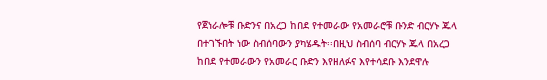የጀነራሎቹ ቡድንና በአረጋ ከበደ የተመራው የአመራሮቹ ቡንድ ብርሃኑ ጁላ በተገኙበት ነው ስብሰባውን ያካሄዱት፡፡በዚህ ስብሰባ ብርሃኑ ጁላ በአረጋ ከበደ የተመራውን የአመራር ቡድን እየዘለፉና እየተሳደቡ እንደዋሉ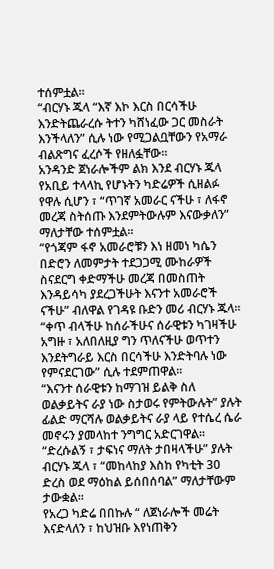ተሰምቷል፡፡
“ብርሃኑ ጁላ “እኛ እኮ እርስ በርሳችሁ እንድትጨራረሱ ትተን ካሸነፈው ጋር መስራት እንችላለን” ሲሉ ነው የሚጋልቧቸውን የአማራ ብልጽግና ፈረሶች የዘለፏቸው፡፡
አንዳንድ ጀነራሎችም ልክ እንደ ብርሃኑ ጁላ የአቢይ ተላላኪ የሆኑትን ካድሬዎች ሲዘልፉ የዋሉ ሲሆን ፣ “ጥገኛ አመራር ናችሁ ፣ ለፋኖ መረጃ ስትሰጡ እንደምትውሉም እናውቃለን” ማለታቸው ተሰምቷል፡፡
“የጎጃም ፋኖ አመራሮቹን እነ ዘመነ ካሴን በድሮን ለመምታት ተደጋጋሚ ሙከራዎች ስናደርግ ቀድማችሁ መረጃ በመስጠት እንዳይሳካ ያደረጋችሁት እናንተ አመራሮች ናችሁ” ብለዋል የገዳዩ ቡድን መሪ ብርሃኑ ጁላ፡፡“ቀጥ ብላችሁ ከሰራችሁና ሰራዊቱን ካገዛችሁ አግዙ ፣ አለበለዚያ ግን ጥለናችሁ ወጥተን እንደትግራይ እርስ በርሳችሁ እንድትባሉ ነው የምናደርገው” ሲሉ ተደምጠዋል፡፡
“እናንተ ሰራዊቱን ከማገዝ ይልቅ ስለ ወልቃይትና ራያ ነው ስታወሩ የምትውሉት” ያሉት ፊልድ ማርሻሉ ወልቃይትና ራያ ላይ የተሴረ ሴራ መኖሩን ያመላከተ ንግግር አድርገዋል፡፡ “ድረሱልኝ ፣ ታፍነና ማለት ታበዛላችሁ” ያሉት ብርሃኑ ጁላ ፣ “መከላከያ እስከ የካቲት 30 ድረስ ወደ ማዕከል ይሰበሰባል” ማለታቸውም ታውቋል፡፡
የአረጋ ካድሬ በበኩሉ “ ለጀነራሎች መሬት እናድላለን ፣ ከህዝቡ እየነጠቅን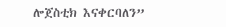ሎጀስቲክ እናቀርባለን”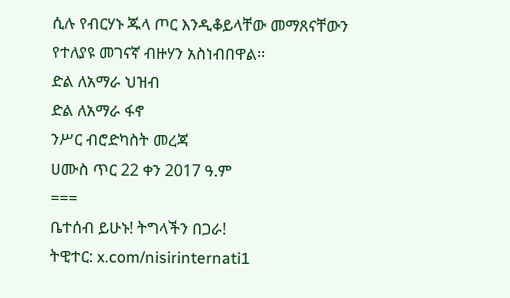ሲሉ የብርሃኑ ጁላ ጦር እንዲቆይላቸው መማጸናቸውን የተለያዩ መገናኛ ብዙሃን አስነብበዋል፡፡
ድል ለአማራ ህዝብ
ድል ለአማራ ፋኖ
ንሥር ብሮድካስት መረጃ
ሀሙስ ጥር 22 ቀን 2017 ዓ.ም
===
ቤተሰብ ይሁኑ! ትግላችን በጋራ!
ትዊተር: x.com/nisirinternati1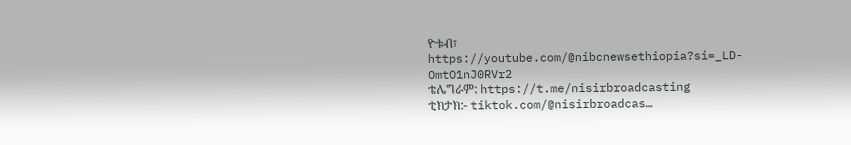ዮቱብ፣ https://youtube.com/@nibcnewsethiopia?si=_LD-OmtO1nJ0RVr2
ቴሌግራም: https://t.me/nisirbroadcasting
ቲክታክ:- tiktok.com/@nisirbroadcas…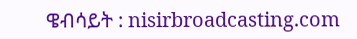ዌብሳይት : nisirbroadcasting.com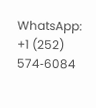WhatsApp: +1 (252) 574‑6084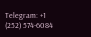Telegram: +1 (252) 574‑6084